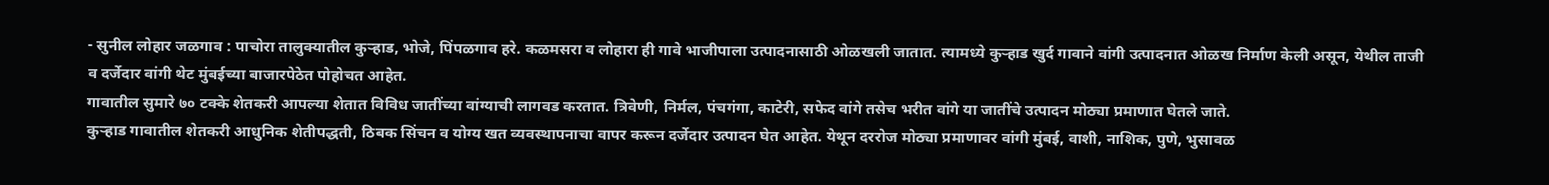- सुनील लोहार जळगाव : पाचोरा तालुक्यातील कुऱ्हाड, भोजे, पिंपळगाव हरे. कळमसरा व लोहारा ही गावे भाजीपाला उत्पादनासाठी ओळखली जातात. त्यामध्ये कुऱ्हाड खुर्द गावाने वांगी उत्पादनात ओळख निर्माण केली असून, येथील ताजी व दर्जेदार वांगी थेट मुंबईच्या बाजारपेठेत पोहोचत आहेत.
गावातील सुमारे ७० टक्के शेतकरी आपल्या शेतात विविध जातींच्या वांग्याची लागवड करतात. त्रिवेणी, निर्मल, पंचगंगा, काटेरी, सफेद वांगे तसेच भरीत वांगे या जातींचे उत्पादन मोठ्या प्रमाणात घेतले जाते.
कुऱ्हाड गावातील शेतकरी आधुनिक शेतीपद्धती, ठिबक सिंचन व योग्य खत व्यवस्थापनाचा वापर करून दर्जेदार उत्पादन घेत आहेत. येथून दररोज मोठ्या प्रमाणावर वांगी मुंबई, वाशी, नाशिक, पुणे, भुसावळ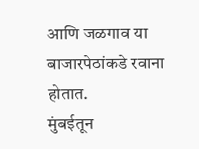आणि जळगाव या बाजारपेठांकडे रवाना होतात.
मुंबईतून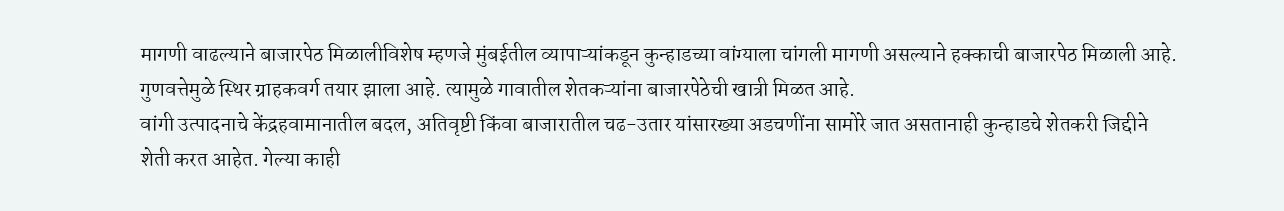मागणी वाढल्याने बाजारपेठ मिळालीविशेष म्हणजे मुंबईतील व्यापाऱ्यांकडून कुन्हाडच्या वांग्याला चांगली मागणी असल्याने हक्काची बाजारपेठ मिळाली आहे. गुणवत्तेमुळे स्थिर ग्राहकवर्ग तयार झाला आहे. त्यामुळे गावातील शेतकऱ्यांना बाजारपेठेची खात्री मिळत आहे.
वांगी उत्पादनाचे केंद्रहवामानातील बदल, अतिवृष्टी किंवा बाजारातील चढ-उतार यांसारख्या अडचणींना सामोरे जात असतानाही कुन्हाडचे शेतकरी जिद्दीने शेती करत आहेत. गेल्या काही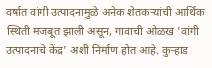वर्षात वांगी उत्पादनामुळे अनेक शेतकऱ्यांची आर्थिक स्थिती मजबूत झाली असून, गावाची ओळख 'वांगी उत्पादनाचे केंद्र' अशी निर्माण होत आहे. कुऱ्हाड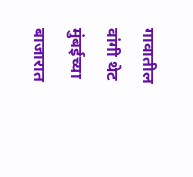गावातील वांगी थेट मुंबईच्या बाजारात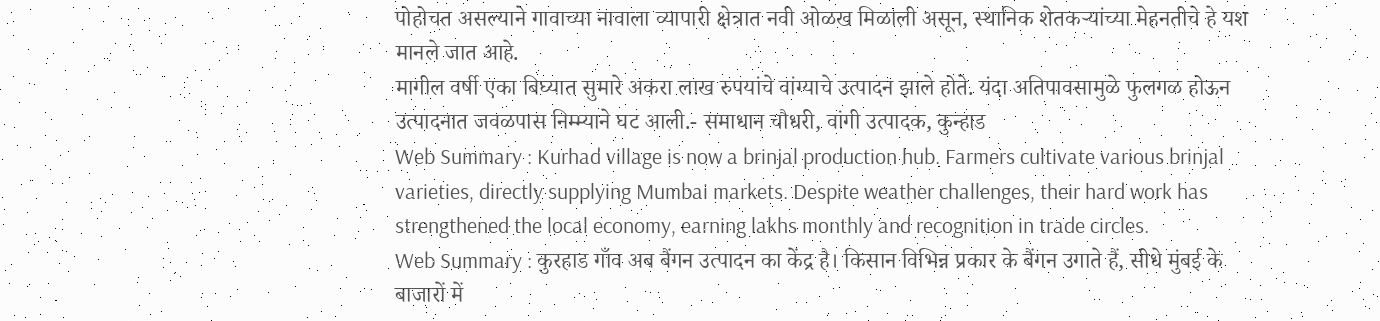पोहोचत असल्याने गावाच्या नावाला व्यापारी क्षेत्रात नवी ओळख मिळाली असून, स्थानिक शेतकऱ्यांच्या मेहनतीचे हे यश मानले जात आहे.
मागील वर्षी एका बिघ्यात सुमारे अकरा लाख रुपयांचे वांग्याचे उत्पादन झाले होते. यंदा अतिपावसामुळे फुलगळ होऊन उत्पादनात जवळपास निम्म्याने घट आली.- समाधान चौधरी, वांगी उत्पादक, कुन्हाड
Web Summary : Kurhad village is now a brinjal production hub. Farmers cultivate various brinjal varieties, directly supplying Mumbai markets. Despite weather challenges, their hard work has strengthened the local economy, earning lakhs monthly and recognition in trade circles.
Web Summary : कुरहाड गाँव अब बैंगन उत्पादन का केंद्र है। किसान विभिन्न प्रकार के बैंगन उगाते हैं, सीधे मुंबई के बाजारों में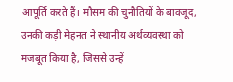आपूर्ति करते हैं। मौसम की चुनौतियों के बावजूद, उनकी कड़ी मेहनत ने स्थानीय अर्थव्यवस्था को मजबूत किया है, जिससे उन्हें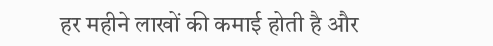हर महीने लाखों की कमाई होती है और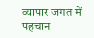व्यापार जगत में पहचान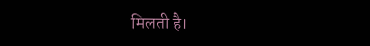मिलती है।